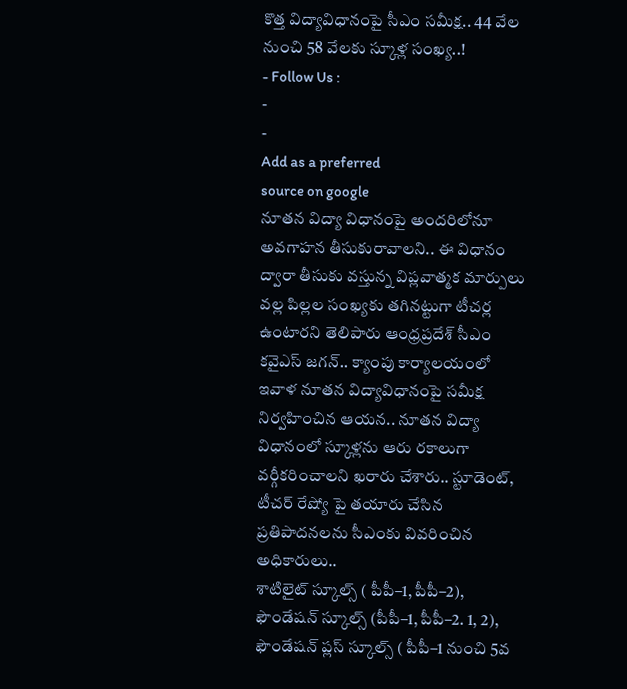కొత్త విద్యావిధానంపై సీఎం సమీక్ష.. 44 వేల నుంచి 58 వేలకు స్కూళ్ల సంఖ్య..!
- Follow Us :
-
-
Add as a preferred
source on google
నూతన విద్యా విధానంపై అందరిలోనూ అవగాహన తీసుకురావాలని.. ఈ విధానం ద్వారా తీసుకు వస్తున్న విప్లవాత్మక మార్పులు వల్ల పిల్లల సంఖ్యకు తగినట్టుగా టీచర్ల ఉంటారని తెలిపారు ఆంధ్రప్రదేశ్ సీఎం కవైఎస్ జగన్.. క్యాంపు కార్యాలయంలో ఇవాళ నూతన విద్యావిధానంపై సమీక్ష నిర్వహించిన ఆయన.. నూతన విద్యా విధానంలో స్కూళ్లను ఆరు రకాలుగా వర్గీకరించాలని ఖరారు చేశారు.. స్టూడెంట్, టీచర్ రేష్యో పై తయారు చేసిన ప్రతిపాదనలను సీఎంకు వివరించిన అధికారులు..
శాటిలైట్ స్కూల్స్ ( పీపీ–1, పీపీ–2), ఫౌండేషన్ స్కూల్స్ (పీపీ–1, పీపీ–2. 1, 2), ఫౌండేషన్ ప్లస్ స్కూల్స్ ( పీపీ–1 నుంచి 5వ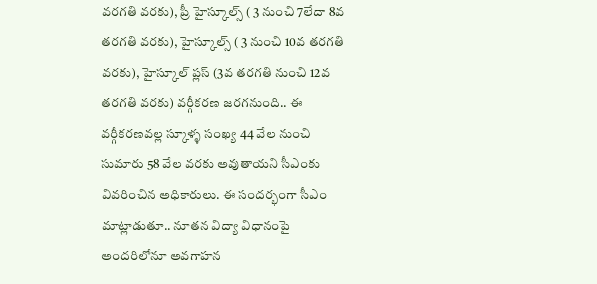వరగతి వరకు), ప్రీ హైస్కూల్స్ ( 3 నుంచి 7లేదా 8వ తరగతి వరకు), హైస్కూల్స్ ( 3 నుంచి 10వ తరగతి వరకు), హైస్కూల్ ప్లస్ (3వ తరగతి నుంచి 12వ తరగతి వరకు) వర్గీకరణ జరగనుంది.. ఈ వర్గీకరణవల్ల స్కూళ్ళ సంఖ్య 44 వేల నుంచి సుమారు 58 వేల వరకు అవుతాయని సీఎంకు వివరించిన అధికారులు. ఈ సందర్భంగా సీఎం మాట్లాడుతూ.. నూతన విద్యా విధానంపై అందరిలోనూ అవగాహన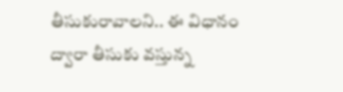తీసుకురావాలని.. ఈ విధానం ద్వారా తీసుకు వస్తున్న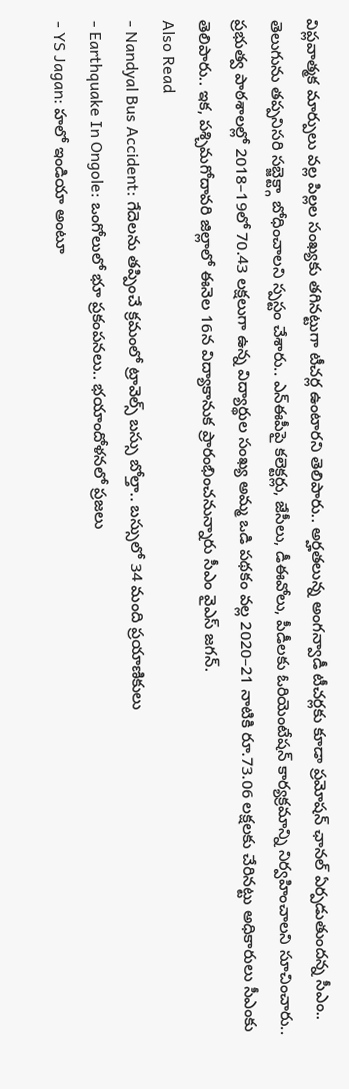విప్లవాత్మక మార్పులు వల్ల పిల్లల సంఖ్యకు తగినట్టుగా టీచర్ల ఉంటారని తెలిపారు.. అర్హతలున్న అంగన్వాడీ టీచర్లకు కూడా ప్రమోషన్ ఛానల్ ఏర్పడుతుందన్న సీఎం.. తెలుగును తప్పనిసరి సబ్జెక్ట్గా బోధించాలని స్పస్టం చేశారు.. ఎన్ఈపీపై కలెక్టర్లు, జేసీలు, డీఈవోలు, పీడీలకు ఓరియెంటేషన్ కార్యక్రమాన్ని నిర్వహించాలని సూచించారు.. ప్రభుత్వ పాఠశాలల్లో 2018–19లో 70.43 లక్షలుగా ఉన్న విద్యార్థుల సంఖ్య అమ్మ ఒడి పథకం వల్ల 2020–21 నాటికి రూ.73.06 లక్షలకు చేరినట్టు అధికారులు సీఎంకు తెలిపారు.. ఇక, పశ్చిమగోదావరి జిల్లాలో ఈనెల 16న విద్యాకానుక ప్రారంభించనున్నారు సీఎం వైఎస్ జగన్.
Also Read
- Nandyal Bus Accident: గేదెలను తప్పించే క్రమంలో ట్రావెల్స్ బస్సు బోల్తా.. బస్సులో 34 మంది ప్రయాణికులు
- Earthquake In Ongole: ఒంగోలులో భూ ప్రకంపనలు.. భయాందోళనలో ప్రజలు
- YS Jagan: హలో ఇండియా అంటూ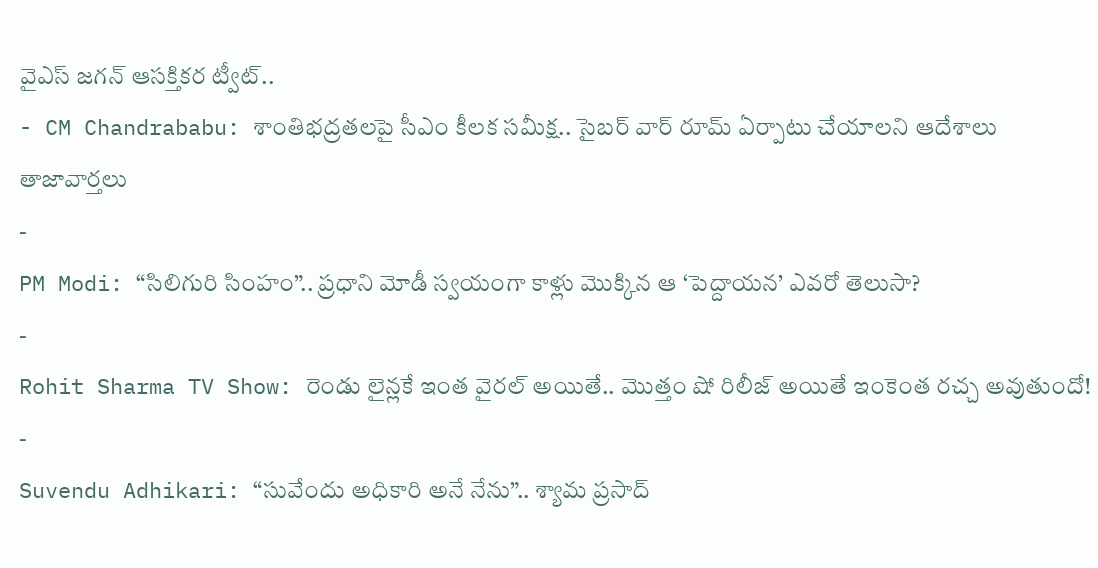వైఎస్ జగన్ ఆసక్తికర ట్వీట్..
- CM Chandrababu: శాంతిభద్రతలపై సీఎం కీలక సమీక్ష.. సైబర్ వార్ రూమ్ ఏర్పాటు చేయాలని ఆదేశాలు
తాజావార్తలు
-
PM Modi: “సిలిగురి సింహం”.. ప్రధాని మోడీ స్వయంగా కాళ్లు మొక్కిన ఆ ‘పెద్దాయన’ ఎవరో తెలుసా?
-
Rohit Sharma TV Show: రెండు లైన్లకే ఇంత వైరల్ అయితే.. మొత్తం షో రిలీజ్ అయితే ఇంకెంత రచ్చ అవుతుందో!
-
Suvendu Adhikari: “సువేందు అధికారి అనే నేను”.. శ్యామ ప్రసాద్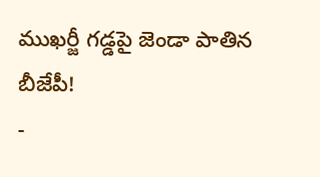ముఖర్జీ గడ్డపై జెండా పాతిన బీజేపీ!
-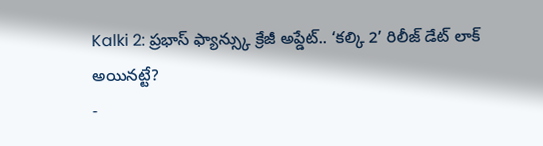Kalki 2: ప్రభాస్ ఫ్యాన్స్కు క్రేజీ అప్డేట్.. ‘కల్కి 2’ రిలీజ్ డేట్ లాక్ అయినట్టే?
-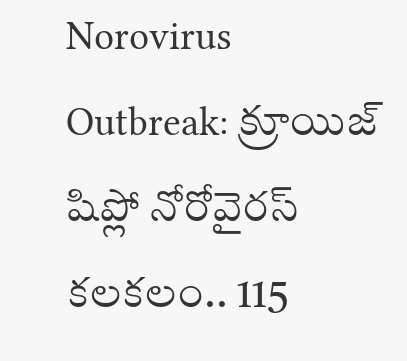Norovirus Outbreak: క్రూయిజ్ షిప్లో నోరోవైరస్ కలకలం.. 115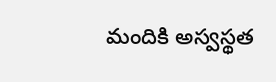మందికి అస్వస్థత